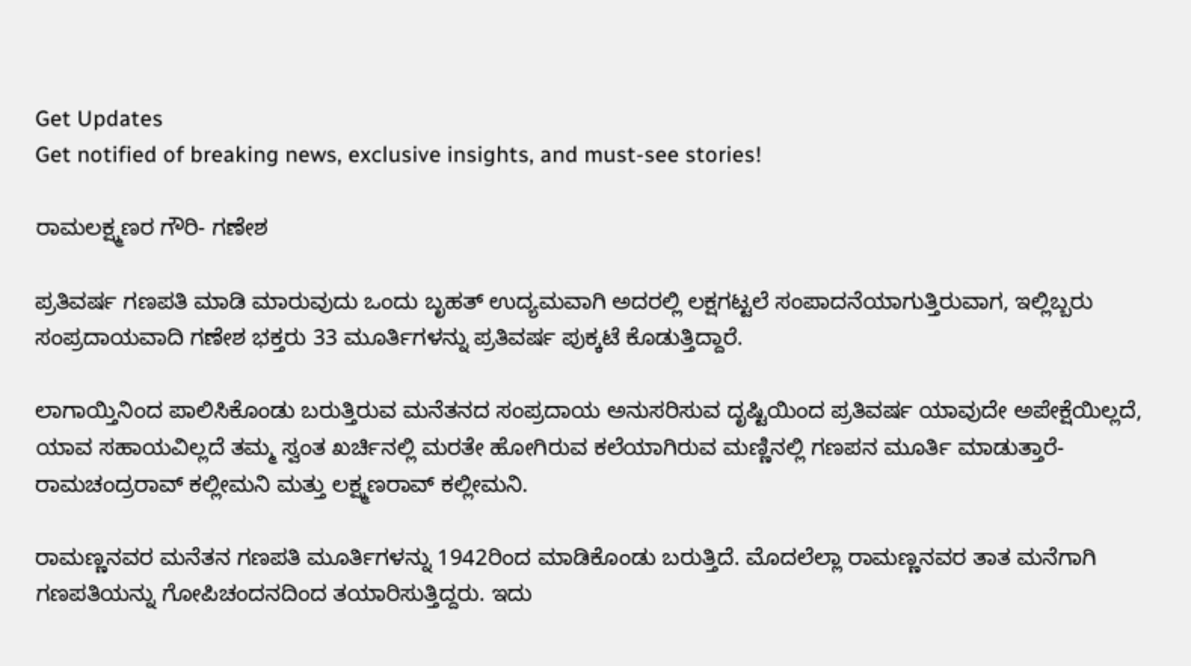Get Updates
Get notified of breaking news, exclusive insights, and must-see stories!

ರಾಮಲಕ್ಷ್ಮಣರ ಗೌರಿ- ಗಣೇಶ

ಪ್ರತಿವರ್ಷ ಗಣಪತಿ ಮಾಡಿ ಮಾರುವುದು ಒಂದು ಬೃಹತ್‌ ಉದ್ಯಮವಾಗಿ ಅದರಲ್ಲಿ ಲಕ್ಷಗಟ್ಟಲೆ ಸಂಪಾದನೆಯಾಗುತ್ತಿರುವಾಗ, ಇಲ್ಲಿಬ್ಬರು ಸಂಪ್ರದಾಯವಾದಿ ಗಣೇಶ ಭಕ್ತರು 33 ಮೂರ್ತಿಗಳನ್ನು ಪ್ರತಿವರ್ಷ ಪುಕ್ಕಟೆ ಕೊಡುತ್ತಿದ್ದಾರೆ.

ಲಾಗಾಯ್ತಿನಿಂದ ಪಾಲಿಸಿಕೊಂಡು ಬರುತ್ತಿರುವ ಮನೆತನದ ಸಂಪ್ರದಾಯ ಅನುಸರಿಸುವ ದೃಷ್ಟಿಯಿಂದ ಪ್ರತಿವರ್ಷ ಯಾವುದೇ ಅಪೇಕ್ಷೆಯಿಲ್ಲದೆ, ಯಾವ ಸಹಾಯವಿಲ್ಲದೆ ತಮ್ಮ ಸ್ವಂತ ಖರ್ಚಿನಲ್ಲಿ ಮರತೇ ಹೋಗಿರುವ ಕಲೆಯಾಗಿರುವ ಮಣ್ಣಿನಲ್ಲಿ ಗಣಪನ ಮೂರ್ತಿ ಮಾಡುತ್ತಾರೆ- ರಾಮಚಂದ್ರರಾವ್‌ ಕಲ್ಲೀಮನಿ ಮತ್ತು ಲಕ್ಷ್ಮಣರಾವ್‌ ಕಲ್ಲೀಮನಿ.

ರಾಮಣ್ಣನವರ ಮನೆತನ ಗಣಪತಿ ಮೂರ್ತಿಗಳನ್ನು 1942ರಿಂದ ಮಾಡಿಕೊಂಡು ಬರುತ್ತಿದೆ. ಮೊದಲೆಲ್ಲಾ ರಾಮಣ್ಣನವರ ತಾತ ಮನೆಗಾಗಿ ಗಣಪತಿಯನ್ನು ಗೋಪಿಚಂದನದಿಂದ ತಯಾರಿಸುತ್ತಿದ್ದರು. ಇದು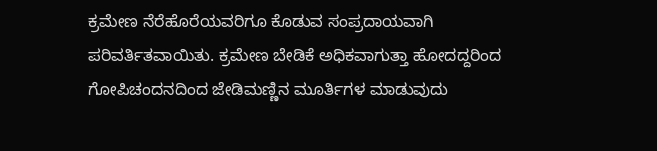ಕ್ರಮೇಣ ನೆರೆಹೊರೆಯವರಿಗೂ ಕೊಡುವ ಸಂಪ್ರದಾಯವಾಗಿ ಪರಿವರ್ತಿತವಾಯಿತು. ಕ್ರಮೇಣ ಬೇಡಿಕೆ ಅಧಿಕವಾಗುತ್ತಾ ಹೋದದ್ದರಿಂದ ಗೋಪಿಚಂದನದಿಂದ ಜೇಡಿಮಣ್ಣಿನ ಮೂರ್ತಿಗಳ ಮಾಡುವುದು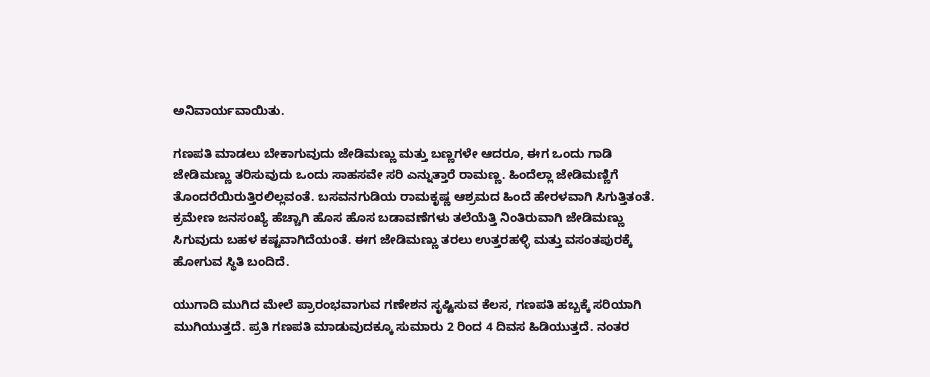ಅನಿವಾರ್ಯವಾಯಿತು.

ಗಣಪತಿ ಮಾಡಲು ಬೇಕಾಗುವುದು ಜೇಡಿಮಣ್ಣು ಮತ್ತು ಬಣ್ಣಗಳೇ ಆದರೂ, ಈಗ ಒಂದು ಗಾಡಿ ಜೇಡಿಮಣ್ಣು ತರಿಸುವುದು ಒಂದು ಸಾಹಸವೇ ಸರಿ ಎನ್ನುತ್ತಾರೆ ರಾಮಣ್ಣ. ಹಿಂದೆಲ್ಲಾ ಜೇಡಿಮಣ್ಣಿಗೆ ತೊಂದರೆಯಿರುತ್ತಿರಲಿಲ್ಲವಂತೆ. ಬಸವನಗುಡಿಯ ರಾಮಕೃಷ್ಣ ಆಶ್ರಮದ ಹಿಂದೆ ಹೇರಳವಾಗಿ ಸಿಗುತ್ತಿತಂತೆ. ಕ್ರಮೇಣ ಜನಸಂಖ್ಯೆ ಹೆಚ್ಚಾಗಿ ಹೊಸ ಹೊಸ ಬಡಾವಣೆಗಳು ತಲೆಯೆತ್ತಿ ನಿಂತಿರುವಾಗಿ ಜೇಡಿಮಣ್ಣು ಸಿಗುವುದು ಬಹಳ ಕಷ್ಟವಾಗಿದೆಯಂತೆ. ಈಗ ಜೇಡಿಮಣ್ಣು ತರಲು ಉತ್ತರಹಳ್ಳಿ ಮತ್ತು ವಸಂತಪುರಕ್ಕೆ ಹೋಗುವ ಸ್ಥಿತಿ ಬಂದಿದೆ.

ಯುಗಾದಿ ಮುಗಿದ ಮೇಲೆ ಪ್ರಾರಂಭವಾಗುವ ಗಣೇಶನ ಸೃಷ್ಟಿಸುವ ಕೆಲಸ, ಗಣಪತಿ ಹಬ್ಬಕ್ಕೆ ಸರಿಯಾಗಿ ಮುಗಿಯುತ್ತದೆ. ಪ್ರತಿ ಗಣಪತಿ ಮಾಡುವುದಕ್ಕೂ ಸುಮಾರು 2 ರಿಂದ 4 ದಿವಸ ಹಿಡಿಯುತ್ತದೆ. ನಂತರ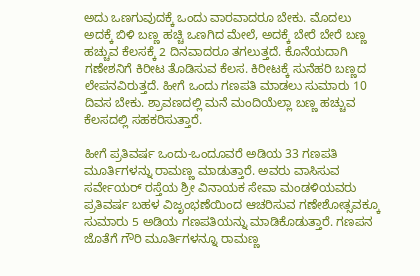ಅದು ಒಣಗುವುದಕ್ಕೆ ಒಂದು ವಾರವಾದರೂ ಬೇಕು. ಮೊದಲು ಅದಕ್ಕೆ ಬಿಳಿ ಬಣ್ಣ ಹಚ್ಚಿ ಒಣಗಿದ ಮೇಲೆ, ಅದಕ್ಕೆ ಬೇರೆ ಬೇರೆ ಬಣ್ಣ ಹಚ್ಚುವ ಕೆಲಸಕ್ಕೆ 2 ದಿನವಾದರೂ ತಗಲುತ್ತದೆ. ಕೊನೆಯದಾಗಿ ಗಣೇಶನಿಗೆ ಕಿರೀಟ ತೊಡಿಸುವ ಕೆಲಸ. ಕಿರೀಟಕ್ಕೆ ಸುನೆಹರಿ ಬಣ್ಣದ ಲೇಪನವಿರುತ್ತದೆ. ಹೀಗೆ ಒಂದು ಗಣಪತಿ ಮಾಡಲು ಸುಮಾರು 10 ದಿವಸ ಬೇಕು. ಶ್ರಾವಣದಲ್ಲಿ ಮನೆ ಮಂದಿಯೆಲ್ಲಾ ಬಣ್ಣ ಹಚ್ಚುವ ಕೆಲಸದಲ್ಲಿ ಸಹಕರಿಸುತ್ತಾರೆ.

ಹೀಗೆ ಪ್ರತಿವರ್ಷ ಒಂದು-ಒಂದೂವರೆ ಅಡಿಯ 33 ಗಣಪತಿ ಮೂರ್ತಿಗಳನ್ನು ರಾಮಣ್ಣ ಮಾಡುತ್ತಾರೆ. ಅವರು ವಾಸಿಸುವ ಸರ್ವೇಯರ್‌ ರಸ್ತೆಯ ಶ್ರೀ ವಿನಾಯಕ ಸೇವಾ ಮಂಡಳಿಯವರು ಪ್ರತಿವರ್ಷ ಬಹಳ ವಿಜೃಂಭಣೆಯಿಂದ ಆಚರಿಸುವ ಗಣೇಶೋತ್ಸವಕ್ಕೂ ಸುಮಾರು 5 ಅಡಿಯ ಗಣಪತಿಯನ್ನು ಮಾಡಿಕೊಡುತ್ತಾರೆ. ಗಣಪನ ಜೊತೆಗೆ ಗೌರಿ ಮೂರ್ತಿಗಳನ್ನೂ ರಾಮಣ್ಣ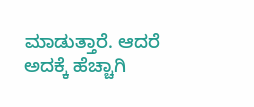ಮಾಡುತ್ತಾರೆ. ಆದರೆ ಅದಕ್ಕೆ ಹೆಚ್ಚಾಗಿ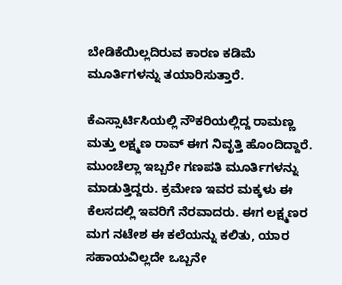ಬೇಡಿಕೆಯಿಲ್ಲದಿರುವ ಕಾರಣ ಕಡಿಮೆ ಮೂರ್ತಿಗಳನ್ನು ತಯಾರಿಸುತ್ತಾರೆ.

ಕೆಎಸ್ಸಾರ್ಟಿಸಿಯಲ್ಲಿ ನೌಕರಿಯಲ್ಲಿದ್ದ ರಾಮಣ್ಣ ಮತ್ತು ಲಕ್ಷ್ಮಣ ರಾವ್‌ ಈಗ ನಿವೃತ್ತಿ ಹೊಂದಿದ್ದಾರೆ. ಮುಂಚೆಲ್ಲಾ ಇಬ್ಬರೇ ಗಣಪತಿ ಮೂರ್ತಿಗಳನ್ನು ಮಾಡುತ್ತಿದ್ದರು. ಕ್ರಮೇಣ ಇವರ ಮಕ್ಕಳು ಈ ಕೆಲಸದಲ್ಲಿ ಇವರಿಗೆ ನೆರವಾದರು. ಈಗ ಲಕ್ಷ್ಮಣರ ಮಗ ನಟೇಶ ಈ ಕಲೆಯನ್ನು ಕಲಿತು, ಯಾರ ಸಹಾಯವಿಲ್ಲದೇ ಒಬ್ಬನೇ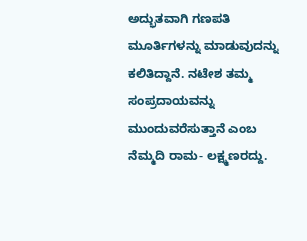ಅದ್ಭುತವಾಗಿ ಗಣಪತಿ ಮೂರ್ತಿಗಳನ್ನು ಮಾಡುವುದನ್ನು ಕಲಿತಿದ್ದಾನೆ. ನಟೇಶ ತಮ್ಮ ಸಂಪ್ರದಾಯವನ್ನು ಮುಂದುವರೆಸುತ್ತಾನೆ ಎಂಬ ನೆಮ್ಮದಿ ರಾಮ- ಲಕ್ಷ್ಮಣರದ್ದು.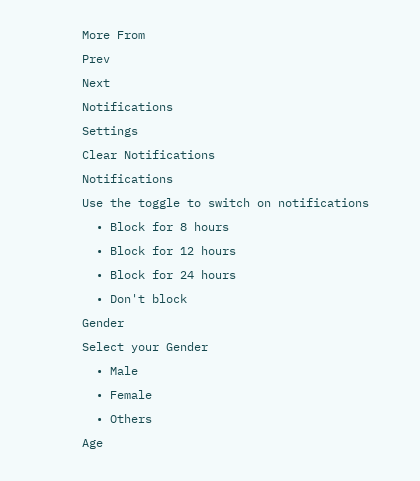More From
Prev
Next
Notifications
Settings
Clear Notifications
Notifications
Use the toggle to switch on notifications
  • Block for 8 hours
  • Block for 12 hours
  • Block for 24 hours
  • Don't block
Gender
Select your Gender
  • Male
  • Female
  • Others
Age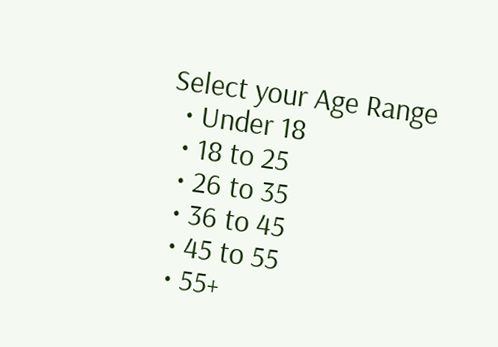Select your Age Range
  • Under 18
  • 18 to 25
  • 26 to 35
  • 36 to 45
  • 45 to 55
  • 55+